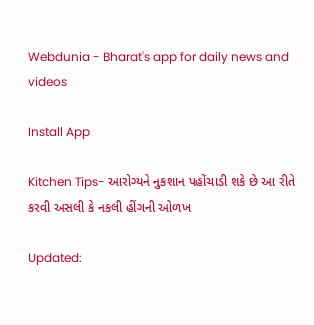Webdunia - Bharat's app for daily news and videos

Install App

Kitchen Tips- આરોગ્યને નુકશાન પહોંચાડી શકે છે આ રીતે કરવી અસલી કે નકલી હીંગની ઓળખ

Updated: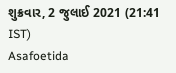શુક્રવાર, 2 જુલાઈ 2021 (21:41 IST)
Asafoetida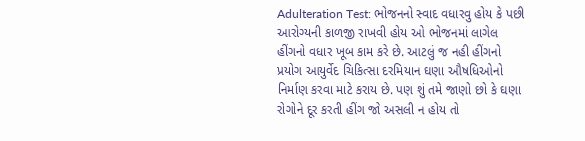Adulteration Test: ભોજનનો સ્વાદ વધારવુ હોય કે પછી આરોગ્યની કાળજી રાખવી હોય ઓ ભોજનમાં લાગેલ હીંગનો વધાર ખૂબ કામ કરે છે. આટલું જ નહી હીંગનો પ્રયોગ આયુર્વેદ ચિકિત્સા દરમિયાન ઘણા ઔષધિઓનો નિર્માણ કરવા માટે કરાય છે. પણ શું તમે જાણો છો કે ઘણા રોગોને દૂર કરતી હીંગ જો અસલી ન હોય તો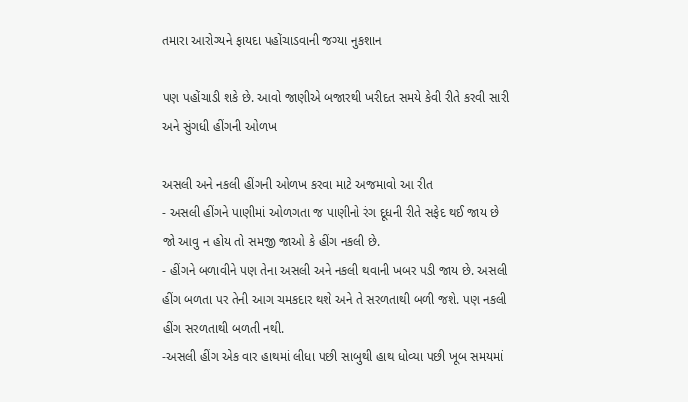તમારા આરોગ્યને ફાયદા પહોંચાડવાની જગ્યા નુકશાન

પણ પહોંચાડી શકે છે. આવો જાણીએ બજારથી ખરીદત સમયે કેવી રીતે કરવી સારી અને સુંગધી હીંગની ઓળખ

અસલી અને નકલી હીંગની ઓળખ કરવા માટે અજમાવો આ રીત
- અસલી હીંગને પાણીમાં ઓળગતા જ પાણીનો રંગ દૂધની રીતે સફેદ થઈ જાય છે જો આવુ ન હોય તો સમજી જાઓ કે હીંગ નકલી છે.
- હીંગને બળાવીને પણ તેના અસલી અને નકલી થવાની ખબર પડી જાય છે. અસલી હીંગ બળતા પર તેની આગ ચમકદાર થશે અને તે સરળતાથી બળી જશે. પણ નકલી હીંગ સરળતાથી બળતી નથી.
-અસલી હીંગ એક વાર હાથમાં લીધા પછી સાબુથી હાથ ધોવ્યા પછી ખૂબ સમયમાં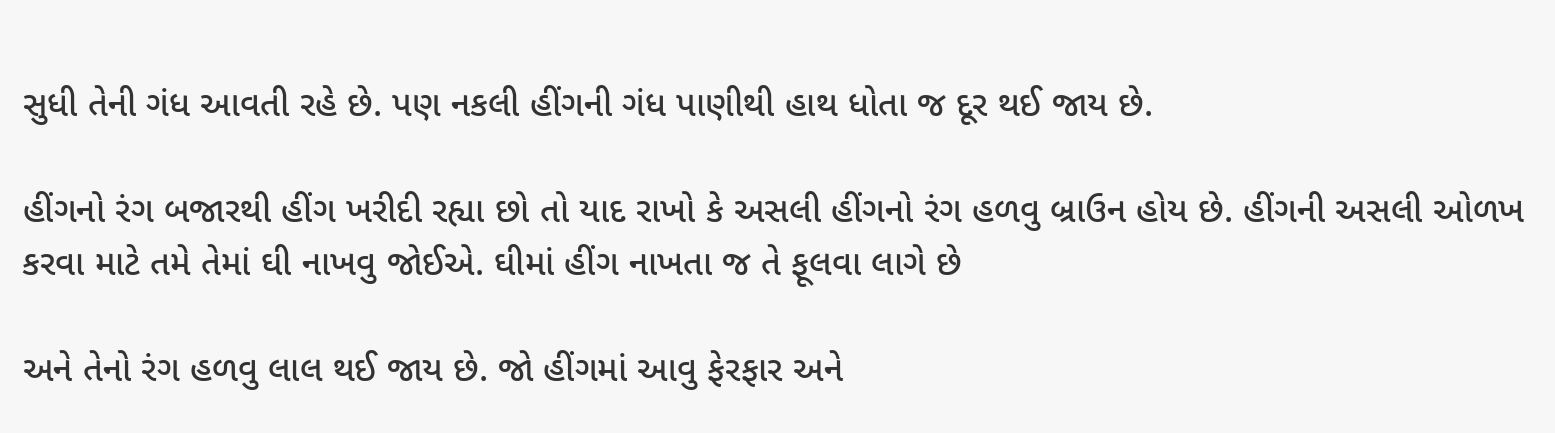સુધી તેની ગંધ આવતી રહે છે. પણ નકલી હીંગની ગંધ પાણીથી હાથ ધોતા જ દૂર થઈ જાય છે.

હીંગનો રંગ બજારથી હીંગ ખરીદી રહ્યા છો તો યાદ રાખો કે અસલી હીંગનો રંગ હળવુ બ્રાઉન હોય છે. હીંગની અસલી ઓળખ કરવા માટે તમે તેમાં ઘી નાખવુ જોઈએ. ઘીમાં હીંગ નાખતા જ તે ફૂલવા લાગે છે

અને તેનો રંગ હળવુ લાલ થઈ જાય છે. જો હીંગમાં આવુ ફેરફાર અને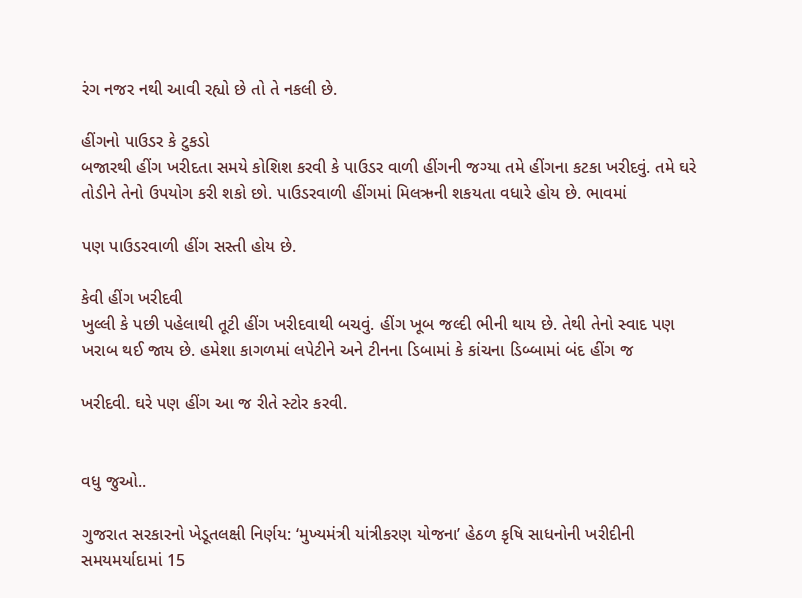રંગ નજર નથી આવી રહ્યો છે તો તે નકલી છે.

હીંગનો પાઉડર કે ટુકડો
બજારથી હીંગ ખરીદતા સમયે કોશિશ કરવી કે પાઉડર વાળી હીંગની જગ્યા તમે હીંગના કટકા ખરીદવું. તમે ઘરે તોડીને તેનો ઉપયોગ કરી શકો છો. પાઉડરવાળી હીંગમાં મિલઋની શકયતા વધારે હોય છે. ભાવમાં

પણ પાઉડરવાળી હીંગ સસ્તી હોય છે.

કેવી હીંગ ખરીદવી
ખુલ્લી કે પછી પહેલાથી તૂટી હીંગ ખરીદવાથી બચવું. હીંગ ખૂબ જલ્દી ભીની થાય છે. તેથી તેનો સ્વાદ પણ ખરાબ થઈ જાય છે. હમેશા કાગળમાં લપેટીને અને ટીનના ડિબામાં કે કાંચના ડિબ્બામાં બંદ હીંગ જ

ખરીદવી. ઘરે પણ હીંગ આ જ રીતે સ્ટોર કરવી.


વધુ જુઓ..

ગુજરાત સરકારનો ખેડૂતલક્ષી નિર્ણય: ‘મુખ્યમંત્રી યાંત્રીકરણ યોજના’ હેઠળ કૃષિ સાધનોની ખરીદીની સમયમર્યાદામાં 15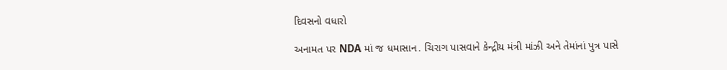દિવસનો વધારો

અનામત પર NDA માં જ ધમાસાન. ચિરાગ પાસવાને કેન્દ્રીય મંત્રી માંઝી અને તેમાંનાં પુત્ર પાસે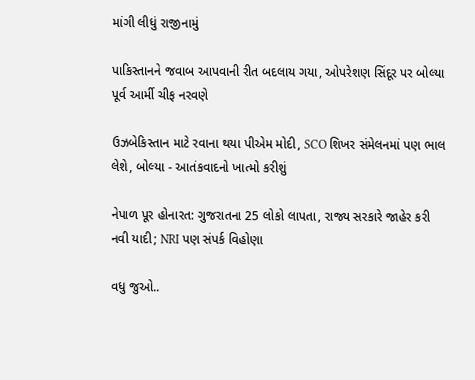માંગી લીધું રાજીનામું

પાકિસ્તાનને જવાબ આપવાની રીત બદલાય ગયા, ઓપરેશણ સિંદૂર પર બોલ્યા પૂર્વ આર્મી ચીફ નરવણે

ઉઝબેકિસ્તાન માટે રવાના થયા પીએમ મોદી, SCO શિખર સંમેલનમાં પણ ભાલ લેશે, બોલ્યા - આતંકવાદનો ખાત્મો કરીશું

નેપાળ પૂર હોનારત: ગુજરાતના 25 લોકો લાપતા, રાજ્ય સરકારે જાહેર કરી નવી યાદી; NRI પણ સંપર્ક વિહોણા

વધુ જુઓ..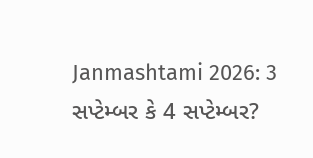Janmashtami 2026: 3 સપ્ટેમ્બર કે 4 સપ્ટેમ્બર?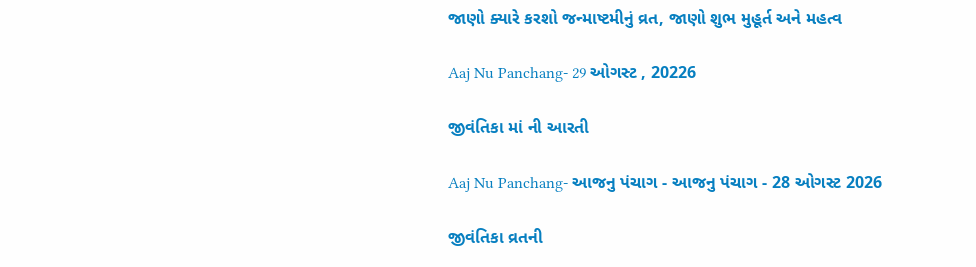જાણો ક્યારે કરશો જન્માષ્ટમીનું વ્રત, જાણો શુભ મુહૂર્ત અને મહત્વ

Aaj Nu Panchang- 29 ઓગસ્ટ , 20226

જીવંતિકા માં ની આરતી

Aaj Nu Panchang- આજનુ પંચાગ - આજનુ પંચાગ - 28 ઓગસ્ટ 2026

જીવંતિકા વ્રતની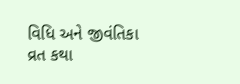વિધિ અને જીવંતિકા વ્રત કથા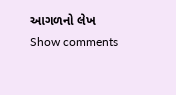આગળનો લેખ
Show comments